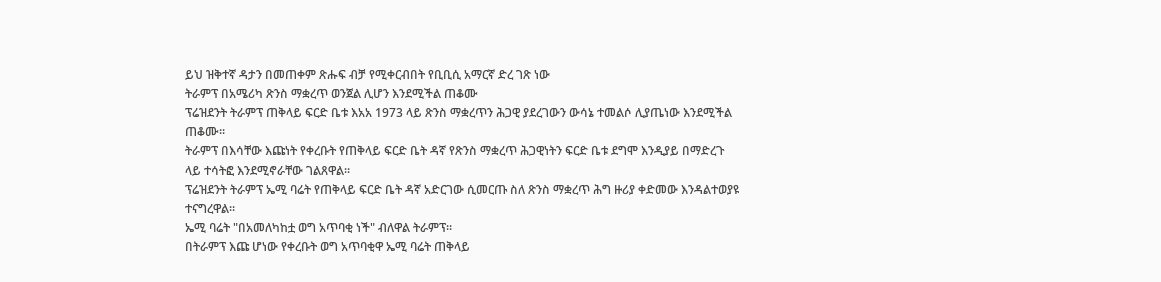ይህ ዝቅተኛ ዳታን በመጠቀም ጽሑፍ ብቻ የሚቀርብበት የቢቢሲ አማርኛ ድረ ገጽ ነው
ትራምፕ በአሜሪካ ጽንስ ማቋረጥ ወንጀል ሊሆን እንደሚችል ጠቆሙ
ፕሬዝደንት ትራምፕ ጠቅላይ ፍርድ ቤቱ እአአ 1973 ላይ ጽንስ ማቋረጥን ሕጋዊ ያደረገውን ውሳኔ ተመልሶ ሊያጤነው እንደሚችል ጠቆሙ።
ትራምፕ በእሳቸው እጩነት የቀረቡት የጠቅላይ ፍርድ ቤት ዳኛ የጽንስ ማቋረጥ ሕጋዊነትን ፍርድ ቤቱ ደግሞ እንዲያይ በማድረጉ ላይ ተሳትፎ እንደሚኖራቸው ገልጸዋል።
ፕሬዝደንት ትራምፕ ኤሚ ባሬት የጠቅላይ ፍርድ ቤት ዳኛ አድርገው ሲመርጡ ስለ ጽንስ ማቋረጥ ሕግ ዙሪያ ቀድመው እንዳልተወያዩ ተናግረዋል።
ኤሚ ባሬት "በአመለካከቷ ወግ አጥባቂ ነች" ብለዋል ትራምፕ።
በትራምፕ እጩ ሆነው የቀረቡት ወግ አጥባቂዋ ኤሚ ባሬት ጠቅላይ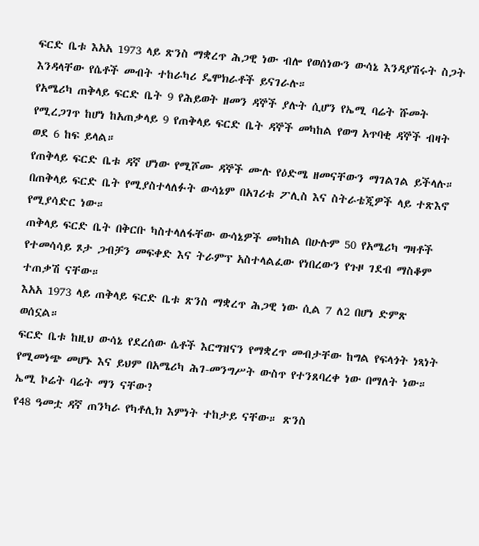ፍርድ ቤቱ እአአ 1973 ላይ ጽንስ ማቋረጥ ሕጋዊ ነው ብሎ የወሰነውን ውሳኔ እንዳያሽሩት ስጋት እንዳላቸው የሴቶች መብት ተከራካሪ ዴሞክራቶች ይናገራሉ።
የአሜሪካ ጠቅላይ ፍርድ ቤት 9 የሕይወት ዘመን ዳኞች ያሉት ሲሆን የኤሚ ባሬት ሹመት የሚረጋገጥ ከሆነ ከአጠቃላይ 9 የጠቅላይ ፍርድ ቤት ዳኞች መካከል የወግ አጥባቂ ዳኞች ብዛት ወደ 6 ከፍ ይላል።
የጠቅላይ ፍርድ ቤቱ ዳኛ ሆነው የሚሾሙ ዳኞች ሙሉ የዕድሜ ዘመናቸውን ማገልገል ይችላሉ። በጠቅላይ ፍርድ ቤት የሚያስተላለፉት ውሳኔም በአገሪቱ ፖሊስ እና ስትራቴጂዎች ላይ ተጽእኖ የሚያሳድር ነው።
ጠቅላይ ፍርድ ቤት በቅርቡ ካስተላለፋቸው ውሳኔዎች መካከል በሁሉም 50 የአሜሪካ ግዛቶች የተመሳሳይ ጾታ ጋብቻን መፍቀድ እና ትራምፕ አስተላልፈው የነበረውን የጉዞ ገደብ ማስቆም ተጠቃሽ ናቸው።
እአአ 1973 ላይ ጠቅላይ ፍርድ ቤቱ ጽንስ ማቋረጥ ሕጋዊ ነው ሲል 7 ለ2 በሆነ ድምጽ ወሰኗል።
ፍርድ ቤቱ ከዚህ ውሳኔ የደረሰው ሴቶች እርግዝናን የማቋረጥ መብታቸው ከግል የፍላጎት ነጻነት የሚመነጭ መሆኑ እና ይህም በአሜሪካ ሕገ-መንግሥት ውስጥ የተንጸባረቀ ነው በማለት ነው።
ኤሚ ኮሬት ባሬት ማን ናቸው?
የ48 ዓመቷ ዳኛ ጠንካራ የካቶሊክ እምነት ተከታይ ናቸው። ጽንስ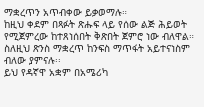ማቋረጥን አጥብቀው ይቃወማሉ።
ከዚህ ቀደም በጻፉት ጽሑፍ ላይ የሰው ልጅ ሕይወት የሚጀምረው ከተጸነሰበት ቅጽበት ጀምሮ ነው ብለዋል። ስለዚህ ጽንስ ማቋረጥ ከንፍስ ማጥፋት አይተናነስም ብለው ያምናሉ፡፡
ይህ የዳኛዋ አቋም በአሜሪካ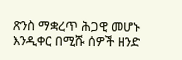ጽንስ ማቋረጥ ሕጋዊ መሆኑ እንዲቀር በሚሹ ሰዎች ዘንድ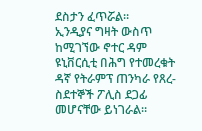ደስታን ፈጥሯል።
ኢንዲያና ግዛት ውስጥ ከሚገኘው ኖተር ዳም ዩኒቨርሲቲ በሕግ የተመረቁት ዳኛ የትራምፕ ጠንካራ የጸረ- ስደተኞች ፖሊስ ደጋፊ መሆናቸው ይነገራል።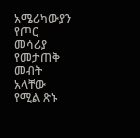አሜሪካውያን የጦር መሳሪያ የመታጠቅ መብት አላቸው የሚል ጽኑ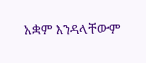አቋም እንዳላቸውም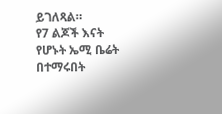ይገለጻል።
የ7 ልጆች እናት የሆኑት ኤሚ ቤሬት በተማሩበት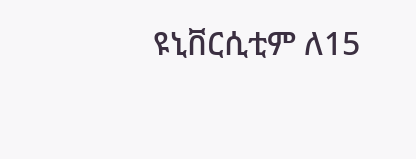ዩኒቨርሲቲም ለ15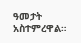ዓመታት አስተምረዋል።